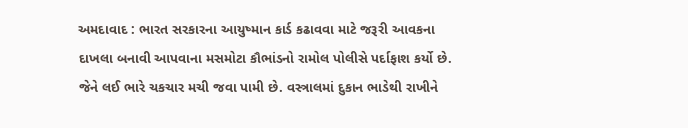અમદાવાદ : ભારત સરકારના આયુષ્માન કાર્ડ કઢાવવા માટે જરૂરી આવકના દાખલા બનાવી આપવાના મસમોટા કૌભાંડનો રામોલ પોલીસે પર્દાફાશ કર્યો છે. જેને લઈ ભારે ચકચાર મચી જવા પામી છે. વસ્ત્રાલમાં દુકાન ભાડેથી રાખીને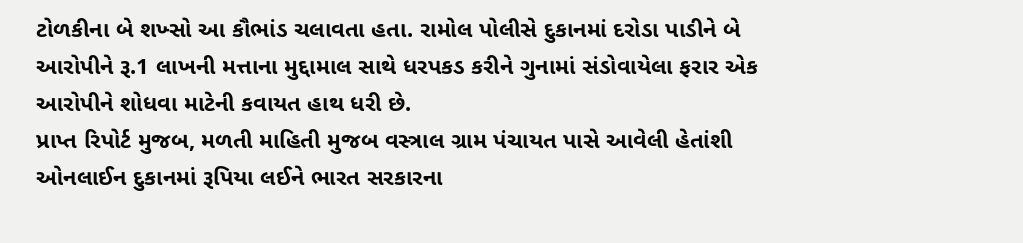ટોળકીના બે શખ્સો આ કૌભાંડ ચલાવતા હતા. રામોલ પોલીસે દુકાનમાં દરોડા પાડીને બે આરોપીને રૂ.1 લાખની મત્તાના મુદ્દામાલ સાથે ધરપકડ કરીને ગુનામાં સંડોવાયેલા ફરાર એક આરોપીને શોધવા માટેની કવાયત હાથ ધરી છે.
પ્રાપ્ત રિપોર્ટ મુજબ, મળતી માહિતી મુજબ વસ્ત્રાલ ગ્રામ પંચાયત પાસે આવેલી હેતાંશી ઓનલાઈન દુકાનમાં રૂપિયા લઈને ભારત સરકારના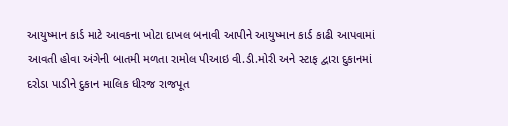આયુષ્માન કાર્ડ માટે આવકના ખોટા દાખલ બનાવી આપીને આયુષ્માન કાર્ડ કાઢી આપવામાં આવતી હોવા અંગેની બાતમી મળતા રામોલ પીઆઇ વી.ડી.મોરી અને સ્ટાફ દ્વારા દુકાનમાં દરોડા પાડીને દુકાન માલિક ધીરજ રાજપૂત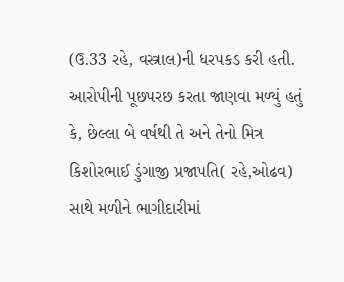(ઉ.33 રહે, વસ્ત્રાલ)ની ધરપકડ કરી હતી.
આરોપીની પૂછપરછ કરતા જાણવા મળ્યું હતું કે, છેલ્લા બે વર્ષથી તે અને તેનો મિત્ર કિશોરભાઈ ડુંગાજી પ્રજાપતિ( રહે,ઓઢવ) સાથે મળીને ભાગીદારીમાં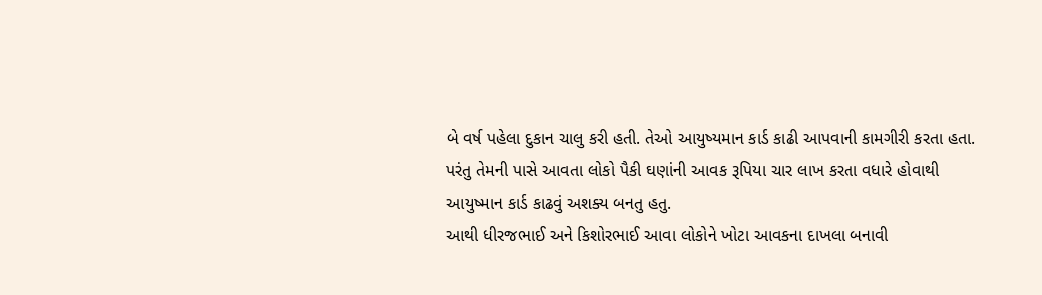બે વર્ષ પહેલા દુકાન ચાલુ કરી હતી. તેઓ આયુષ્યમાન કાર્ડ કાઢી આપવાની કામગીરી કરતા હતા. પરંતુ તેમની પાસે આવતા લોકો પૈકી ઘણાંની આવક રૂપિયા ચાર લાખ કરતા વધારે હોવાથી આયુષ્માન કાર્ડ કાઢવું અશક્ય બનતુ હતુ.
આથી ધીરજભાઈ અને કિશોરભાઈ આવા લોકોને ખોટા આવકના દાખલા બનાવી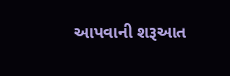આપવાની શરૂઆત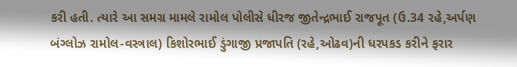કરી હતી. ત્યારે આ સમગ્ર મામલે રામોલ પોલીસે ધીરજ જીતેન્દ્રભાઈ રાજપૂત (ઉ.34 રહે,અર્પણ બંગ્લોઝ રામોલ-વસ્ત્રાલ) કિશોરભાઈ ડુંગાજી પ્રજાપતિ (રહે,ઓઢવ)ની ધરપકડ કરીને ફરાર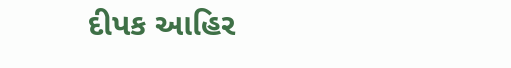દીપક આહિર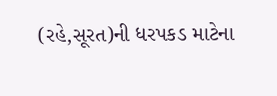(રહે,સૂરત)ની ધરપકડ માટેના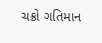ચક્રો ગતિમાન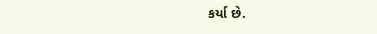કર્યા છે.